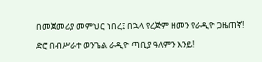በመጀመሪያ መምህር ነበረ፤ በኋላ የረጅም ዘመን የራዲዮ ጋዜጠኛ! ድሮ በብሥራተ ወንጌል ራዲዮ ጣቢያ ዓለምን እንይ!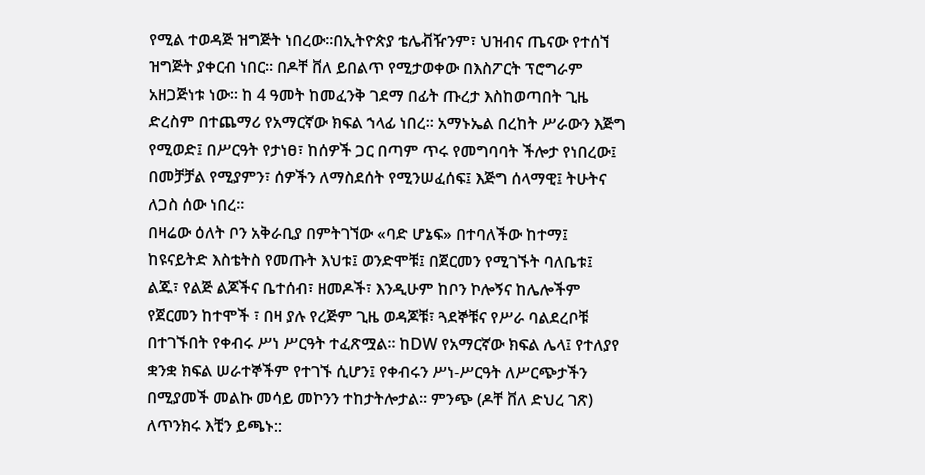የሚል ተወዳጅ ዝግጅት ነበረው።በኢትዮጵያ ቴሌቭዥንም፣ ህዝብና ጤናው የተሰኘ ዝግጅት ያቀርብ ነበር። በዶቸ ቨለ ይበልጥ የሚታወቀው በእስፖርት ፕሮግራም አዘጋጅነቱ ነው። ከ 4 ዓመት ከመፈንቅ ገደማ በፊት ጡረታ እስከወጣበት ጊዜ ድረስም በተጨማሪ የአማርኛው ክፍል ኀላፊ ነበረ። አማኑኤል በረከት ሥራውን እጅግ የሚወድ፤ በሥርዓት የታነፀ፣ ከሰዎች ጋር በጣም ጥሩ የመግባባት ችሎታ የነበረው፤ በመቻቻል የሚያምን፣ ሰዎችን ለማስደሰት የሚንሠፈሰፍ፤ እጅግ ሰላማዊ፤ ትሁትና ለጋስ ሰው ነበረ።
በዛሬው ዕለት ቦን አቅራቢያ በምትገኘው «ባድ ሆኔፍ» በተባለችው ከተማ፤ ከዩናይትድ እስቴትስ የመጡት እህቱ፤ ወንድሞቹ፤ በጀርመን የሚገኙት ባለቤቱ፤ ልጁ፣ የልጅ ልጆችና ቤተሰብ፣ ዘመዶች፣ እንዲሁም ከቦን ኮሎኝና ከሌሎችም የጀርመን ከተሞች ፣ በዛ ያሉ የረጅም ጊዜ ወዳጆቹ፣ ጓደኞቹና የሥራ ባልደረቦቹ በተገኙበት የቀብሩ ሥነ ሥርዓት ተፈጽሟል። ከDW የአማርኛው ክፍል ሌላ፤ የተለያየ ቋንቋ ክፍል ሠራተኞችም የተገኙ ሲሆን፤ የቀብሩን ሥነ-ሥርዓት ለሥርጭታችን በሚያመች መልኩ መሳይ መኮንን ተከታትሎታል። ምንጭ (ዶቸ ቨለ ድህረ ገጽ)
ለጥንክሩ እቺን ይጫኑ::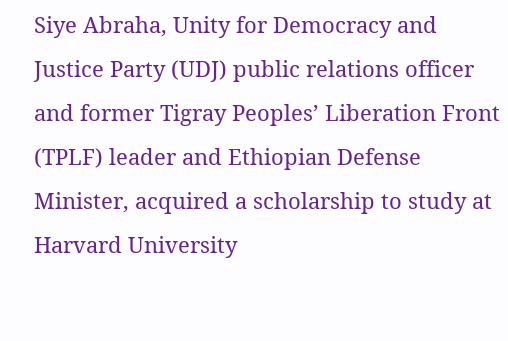Siye Abraha, Unity for Democracy and Justice Party (UDJ) public relations officer and former Tigray Peoples’ Liberation Front (TPLF) leader and Ethiopian Defense Minister, acquired a scholarship to study at Harvard University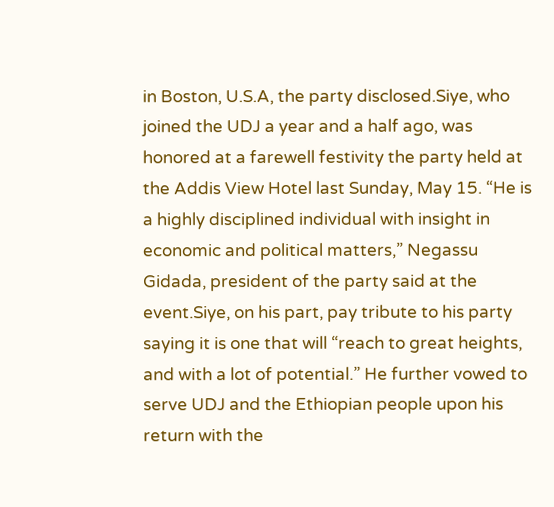in Boston, U.S.A, the party disclosed.Siye, who joined the UDJ a year and a half ago, was honored at a farewell festivity the party held at the Addis View Hotel last Sunday, May 15. “He is a highly disciplined individual with insight in economic and political matters,” Negassu Gidada, president of the party said at the event.Siye, on his part, pay tribute to his party saying it is one that will “reach to great heights, and with a lot of potential.” He further vowed to serve UDJ and the Ethiopian people upon his return with the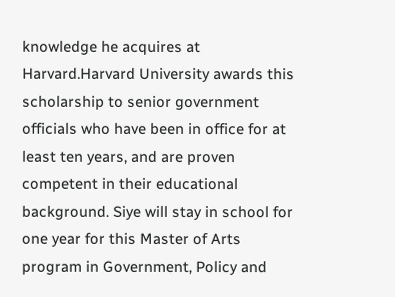knowledge he acquires at Harvard.Harvard University awards this scholarship to senior government officials who have been in office for at least ten years, and are proven competent in their educational background. Siye will stay in school for one year for this Master of Arts program in Government, Policy and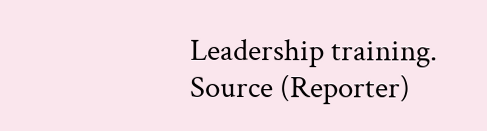Leadership training. Source (Reporter)